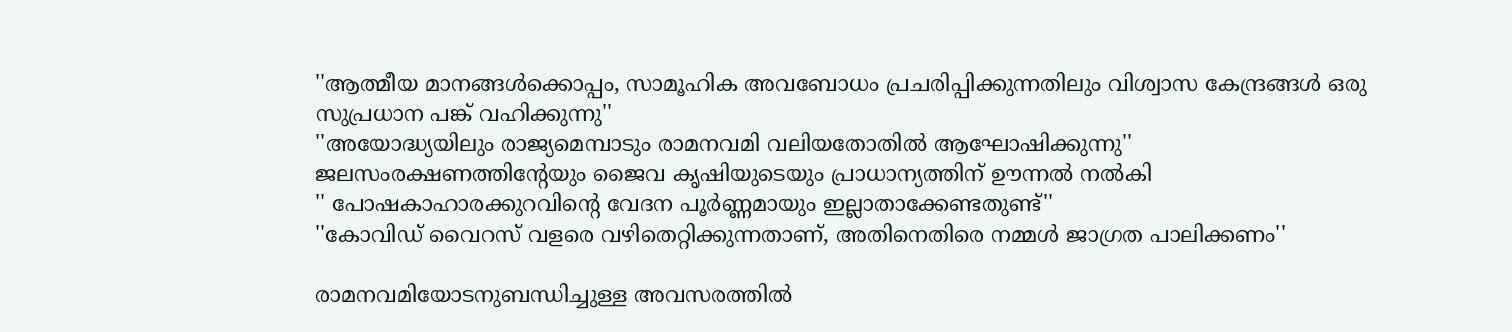''ആത്മീയ മാനങ്ങള്‍ക്കൊപ്പം, സാമൂഹിക അവബോധം പ്രചരിപ്പിക്കുന്നതിലും വിശ്വാസ കേന്ദ്രങ്ങള്‍ ഒരു സുപ്രധാന പങ്ക് വഹിക്കുന്നു''
''അയോദ്ധ്യയിലും രാജ്യമെമ്പാടും രാമനവമി വലിയതോതില്‍ ആഘോഷിക്കുന്നു''
ജലസംരക്ഷണത്തിന്റേയും ജൈവ കൃഷിയുടെയും പ്രാധാന്യത്തിന് ഊന്നല്‍ നല്‍കി
'' പോഷകാഹാരക്കുറവിന്റെ വേദന പൂര്‍ണ്ണമായും ഇല്ലാതാക്കേണ്ടതുണ്ട്''
''കോവിഡ് വൈറസ് വളരെ വഴിതെറ്റിക്കുന്നതാണ്, അതിനെതിരെ നമ്മള്‍ ജാഗ്രത പാലിക്കണം''

രാമനവമിയോടനുബന്ധിച്ചുള്ള അവസരത്തില്‍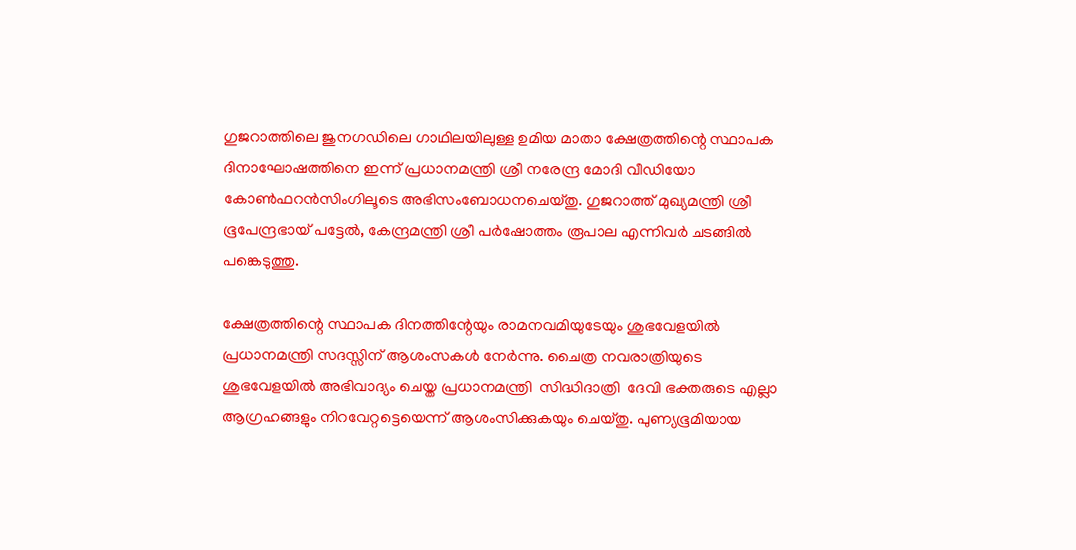ഗുജറാത്തിലെ ജുനഗഡിലെ ഗാഥിലയിലുള്ള ഉമിയ മാതാ ക്ഷേത്രത്തിന്റെ സ്ഥാപക ദിനാഘോഷത്തിനെ ഇന്ന് പ്രധാനമന്ത്രി ശ്രീ നരേന്ദ്ര മോദി വീഡിയോ കോണ്‍ഫറന്‍സിംഗിലൂടെ അഭിസംബോധനചെയ്തു. ഗുജറാത്ത് മുഖ്യമന്ത്രി ശ്രീ ഭൂപേന്ദ്രഭായ് പട്ടേല്‍, കേന്ദ്രമന്ത്രി ശ്രീ പര്‍ഷോത്തം രൂപാല എന്നിവര്‍ ചടങ്ങില്‍ പങ്കെടുത്തു.

ക്ഷേത്രത്തിന്റെ സ്ഥാപക ദിനത്തിന്റേയും രാമനവമിയുടേയും ശുഭവേളയില്‍ പ്രധാനമന്ത്രി സദസ്സിന് ആശംസകള്‍ നേര്‍ന്നു. ചൈത്ര നവരാത്രിയുടെ ശുഭവേളയില്‍ അഭിവാദ്യം ചെയ്ത പ്രധാനമന്ത്രി  സിദ്ധിദാത്രി  ദേവി ഭക്തരുടെ എല്ലാ ആഗ്രഹങ്ങളും നിറവേറ്റട്ടെയെന്ന് ആശംസിക്കുകയും ചെയ്തു. പുണ്യഭൂമിയായ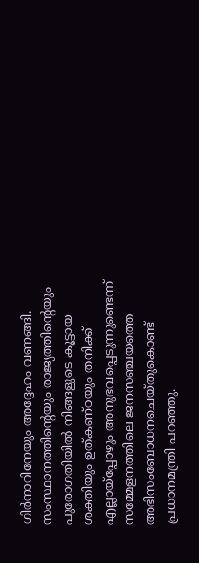ഗിര്‍നാറിനേയും അദ്ദേഹം വണങ്ങി. സംസ്ഥാനത്തിന്റെയും രാജ്യത്തിന്റെയും പുരോഗതിയില്‍ നിങ്ങളുടെ കൂട്ടായ ശക്തിയും ഉത്കണ്ഠയും തനിക്ക് എല്ലായ്‌പ്പോഴും അനുഭവപ്പെടുന്നുണ്ടെന്ന് സമ്മേളനത്തിലെ ജനസഞ്ചയത്തെ അഭിസംബോധനചെയ്തുകൊണ്ട് പ്രധാനമന്ത്രി പറഞ്ഞു.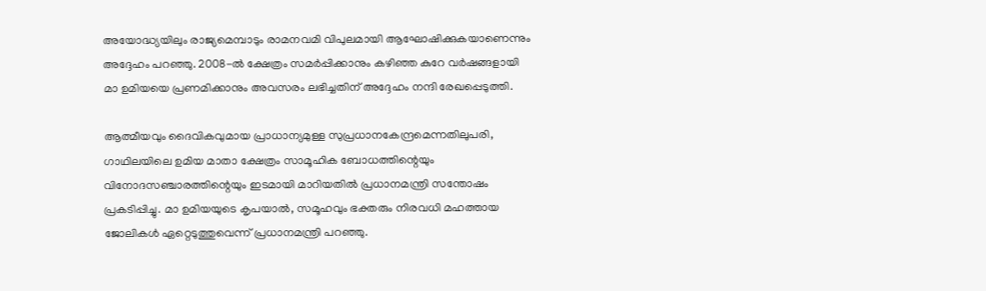അയോദ്ധ്യയിലും രാജ്യമെമ്പാടും രാമനവമി വിപുലമായി ആഘോഷിക്കുകയാണെന്നും അദ്ദേഹം പറഞ്ഞു. 2008-ല്‍ ക്ഷേത്രം സമര്‍പ്പിക്കാനും കഴിഞ്ഞ കുറേ വര്‍ഷങ്ങളായി മാ ഉമിയയെ പ്രണമിക്കാനും അവസരം ലഭിച്ചതിന് അദ്ദേഹം നന്ദി രേഖപ്പെടുത്തി.

ആത്മീയവും ദൈവികവുമായ പ്രാധാന്യമുള്ള സുപ്രധാനകേന്ദ്രമെന്നതിലുപരി, ഗാഥിലയിലെ ഉമിയ മാതാ ക്ഷേത്രം സാമൂഹിക ബോധത്തിന്റെയും വിനോദസഞ്ചാരത്തിന്റെയും ഇടമായി മാറിയതില്‍ പ്രധാനമന്ത്രി സന്തോഷം പ്രകടിപ്പിച്ചു. മാ ഉമിയയുടെ കൃപയാല്‍, സമൂഹവും ഭക്തരും നിരവധി മഹത്തായ ജോലികള്‍ ഏറ്റെടുത്തുവെന്ന് പ്രധാനമന്ത്രി പറഞ്ഞു.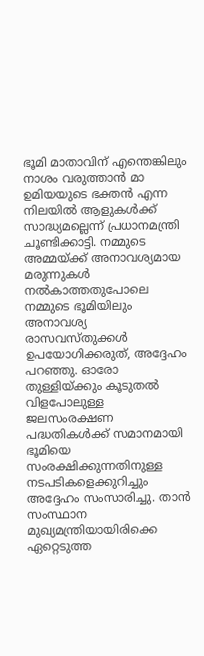ഭൂമി മാതാവിന് എന്തെങ്കിലും നാശം വരുത്താന്‍ മാ ഉമിയയുടെ ഭക്തന്‍ എന്ന നിലയില്‍ ആളുകള്‍ക്ക് സാദ്ധ്യമല്ലെന്ന് പ്രധാനമന്ത്രി ചൂണ്ടിക്കാട്ടി. നമ്മുടെ അമ്മയ്ക്ക് അനാവശ്യമായ മരുന്നുകള്‍ നല്‍കാത്തതുപോലെ നമ്മുടെ ഭൂമിയിലും അനാവശ്യ രാസവസ്തുക്കള്‍ ഉപയോഗിക്കരുത്, അദ്ദേഹം പറഞ്ഞു. ഓരോ തുള്ളിയ്ക്കും കൂടുതല്‍ വിളപോലുള്ള ജലസംരക്ഷണ പദ്ധതികള്‍ക്ക് സമാനമായി ഭൂമിയെ സംരക്ഷിക്കുന്നതിനുള്ള നടപടികളെക്കുറിച്ചും അദ്ദേഹം സംസാരിച്ചു. താന്‍ സംസ്ഥാന മുഖ്യമന്ത്രിയായിരിക്കെ ഏറ്റെടുത്ത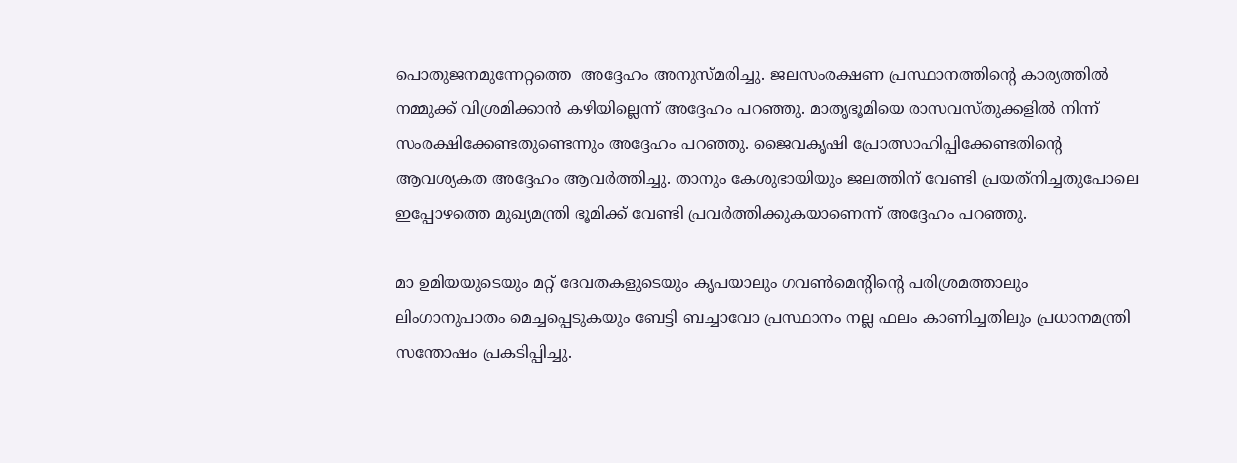പൊതുജനമുന്നേറ്റത്തെ  അദ്ദേഹം അനുസ്മരിച്ചു. ജലസംരക്ഷണ പ്രസ്ഥാനത്തിന്റെ കാര്യത്തില്‍ നമ്മുക്ക് വിശ്രമിക്കാന്‍ കഴിയില്ലെന്ന് അദ്ദേഹം പറഞ്ഞു. മാതൃഭൂമിയെ രാസവസ്തുക്കളില്‍ നിന്ന് സംരക്ഷിക്കേണ്ടതുണ്ടെന്നും അദ്ദേഹം പറഞ്ഞു. ജൈവകൃഷി പ്രോത്സാഹിപ്പിക്കേണ്ടതിന്റെ ആവശ്യകത അദ്ദേഹം ആവര്‍ത്തിച്ചു. താനും കേശുഭായിയും ജലത്തിന് വേണ്ടി പ്രയത്‌നിച്ചതുപോലെ ഇപ്പോഴത്തെ മുഖ്യമന്ത്രി ഭൂമിക്ക് വേണ്ടി പ്രവര്‍ത്തിക്കുകയാണെന്ന് അദ്ദേഹം പറഞ്ഞു.

മാ ഉമിയയുടെയും മറ്റ് ദേവതകളുടെയും കൃപയാലും ഗവണ്‍മെന്റിന്റെ പരിശ്രമത്താലും ലിംഗാനുപാതം മെച്ചപ്പെടുകയും ബേട്ടി ബച്ചാവോ പ്രസ്ഥാനം നല്ല ഫലം കാണിച്ചതിലും പ്രധാനമന്ത്രി സന്തോഷം പ്രകടിപ്പിച്ചു.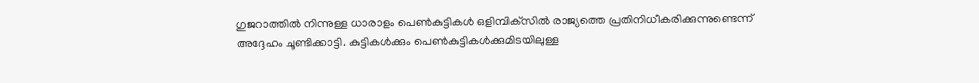ഗുജറാത്തില്‍ നിന്നുള്ള ധാരാളം പെണ്‍കുട്ടികള്‍ ഒളിമ്പിക്‌സില്‍ രാജ്യത്തെ പ്രതിനിധീകരിക്കുന്നുണ്ടെന്ന് അദ്ദേഹം ചൂണ്ടിക്കാട്ടി. കുട്ടികള്‍ക്കും പെണ്‍കുട്ടികള്‍ക്കുമിടയിലുള്ള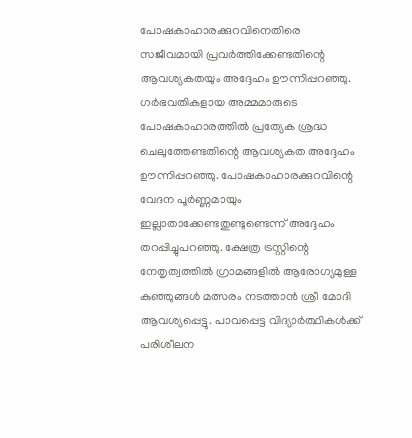പോഷകാഹാരക്കുറവിനെതിരെ സജീവമായി പ്രവര്‍ത്തിക്കേണ്ടതിന്റെ ആവശ്യകതയും അദ്ദേഹം ഊന്നിപ്പറഞ്ഞു. ഗര്‍ഭവതികളായ അമ്മമാരുടെ പോഷകാഹാരത്തില്‍ പ്രത്യേക ശ്രദ്ധ ചെലുത്തേണ്ടതിന്റെ ആവശ്യകത അദ്ദേഹം ഊന്നിപ്പറഞ്ഞു. പോഷകാഹാരക്കുറവിന്റെ വേദന പൂര്‍ണ്ണമായും ഇല്ലാതാക്കേണ്ടതുണ്ടുണ്ടെന്ന് അദ്ദേഹം തറപ്പിച്ചുപറഞ്ഞു. ക്ഷേത്ര ട്രസ്റ്റിന്റെ നേതൃത്വത്തില്‍ ഗ്രാമങ്ങളില്‍ ആരോഗ്യമുള്ള കുഞ്ഞുങ്ങള്‍ മത്സരം നടത്താന്‍ ശ്രീ മോദി ആവശ്യപ്പെട്ടു. പാവപ്പെട്ട വിദ്യാര്‍ത്ഥികള്‍ക്ക് പരിശീലന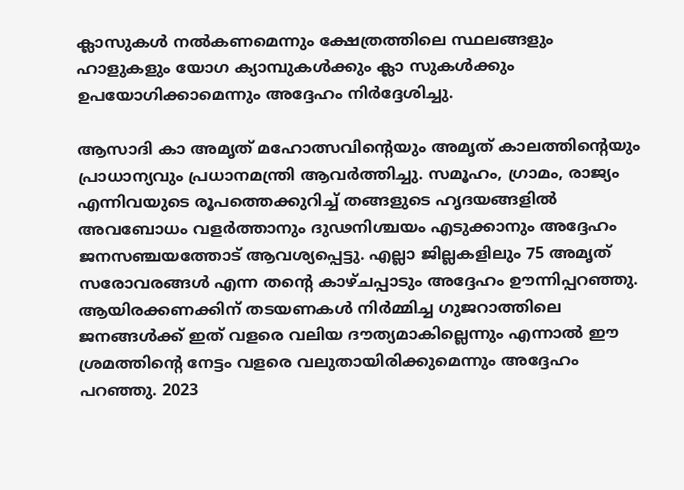ക്ലാസുകള്‍ നല്‍കണമെന്നും ക്ഷേത്രത്തിലെ സ്ഥലങ്ങളും ഹാളുകളും യോഗ ക്യാമ്പുകള്‍ക്കും ക്ലാ സുകള്‍ക്കും ഉപയോഗിക്കാമെന്നും അദ്ദേഹം നിര്‍ദ്ദേശിച്ചു.

ആസാദി കാ അമൃത് മഹോത്സവിന്റെയും അമൃത് കാലത്തിന്റെയും  പ്രാധാന്യവും പ്രധാനമന്ത്രി ആവര്‍ത്തിച്ചു. സമൂഹം, ഗ്രാമം, രാജ്യം എന്നിവയുടെ രൂപത്തെക്കുറിച്ച് തങ്ങളുടെ ഹൃദയങ്ങളില്‍ അവബോധം വളര്‍ത്താനും ദുഢനിശ്ചയം എടുക്കാനും അദ്ദേഹം ജനസഞ്ചയത്തോട് ആവശ്യപ്പെട്ടു. എല്ലാ ജില്ലകളിലും 75 അമൃത് സരോവരങ്ങള്‍ എന്ന തന്റെ കാഴ്ചപ്പാടും അദ്ദേഹം ഊന്നിപ്പറഞ്ഞു. ആയിരക്കണക്കിന് തടയണകള്‍ നിര്‍മ്മിച്ച ഗുജറാത്തിലെ ജനങ്ങള്‍ക്ക് ഇത് വളരെ വലിയ ദൗത്യമാകില്ലെന്നും എന്നാല്‍ ഈ ശ്രമത്തിന്റെ നേട്ടം വളരെ വലുതായിരിക്കുമെന്നും അദ്ദേഹം പറഞ്ഞു. 2023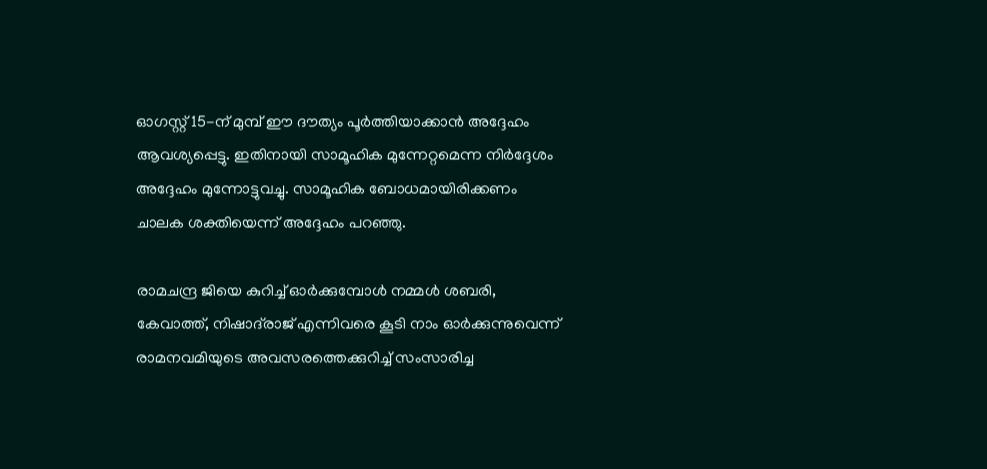ഓഗസ്റ്റ് 15-ന് മുമ്പ് ഈ ദൗത്യം പൂര്‍ത്തിയാക്കാന്‍ അദ്ദേഹം ആവശ്യപ്പെട്ടു. ഇതിനായി സാമൂഹിക മുന്നേറ്റമെന്ന നിര്‍ദ്ദേശം അദ്ദേഹം മുന്നോട്ടുവച്ചു. സാമൂഹിക ബോധമായിരിക്കണം ചാലക ശക്തിയെന്ന് അദ്ദേഹം പറഞ്ഞു.

രാമചന്ദ്ര ജിയെ കുറിച്ച് ഓര്‍ക്കുമ്പോള്‍ നമ്മള്‍ ശബരി, കേവാത്ത്, നിഷാദ്‌രാജ് എന്നിവരെ കൂടി നാം ഓര്‍ക്കുന്നുവെന്ന് രാമനവമിയുടെ അവസരത്തെക്കുറിച്ച് സംസാരിച്ച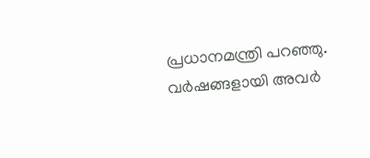പ്രധാനമന്ത്രി പറഞ്ഞു. വര്‍ഷങ്ങളായി അവര്‍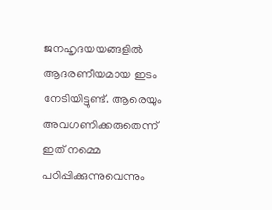ജനഹൃദയയങ്ങളില്‍ ആദരണീയമായ ഇടം നേടിയിട്ടുണ്ട്. ആരെയും അവഗണിക്കരുതെന്ന് ഇത് നമ്മെ പഠിപ്പിക്കുന്നുവെന്നും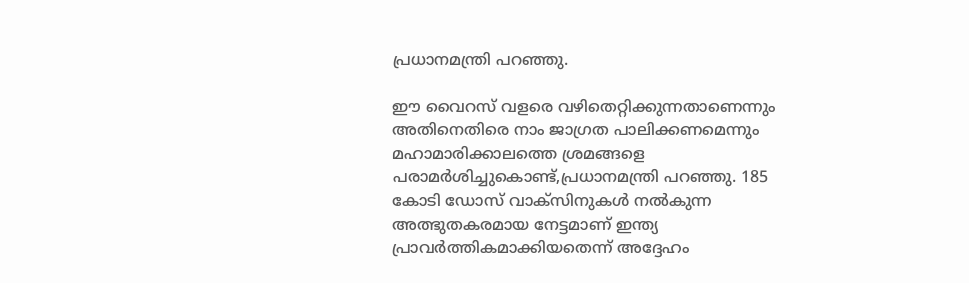പ്രധാനമന്ത്രി പറഞ്ഞു.

ഈ വൈറസ് വളരെ വഴിതെറ്റിക്കുന്നതാണെന്നും അതിനെതിരെ നാം ജാഗ്രത പാലിക്കണമെന്നും മഹാമാരിക്കാലത്തെ ശ്രമങ്ങളെ പരാമര്‍ശിച്ചുകൊണ്ട്,പ്രധാനമന്ത്രി പറഞ്ഞു. 185 കോടി ഡോസ് വാക്‌സിനുകള്‍ നല്‍കുന്ന അത്ഭുതകരമായ നേട്ടമാണ് ഇന്ത്യ പ്രാവര്‍ത്തികമാക്കിയതെന്ന് അദ്ദേഹം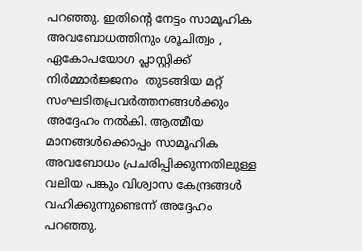പറഞ്ഞു. ഇതിന്റെ നേട്ടം സാമൂഹിക അവബോധത്തിനും ശൂചിത്വം , ഏകോപയോഗ പ്ലാസ്റ്റിക്ക് നിര്‍മ്മാര്‍ജ്ജനം  തുടങ്ങിയ മറ്റ് സംഘടിതപ്രവര്‍ത്തനങ്ങള്‍ക്കും അദ്ദേഹം നല്‍കി. ആത്മീയ മാനങ്ങള്‍ക്കൊപ്പം സാമൂഹിക അവബോധം പ്രചരിപ്പിക്കുന്നതിലുള്ള വലിയ പങ്കും വിശ്വാസ കേന്ദ്രങ്ങള്‍ വഹിക്കുന്നുണ്ടെന്ന് അദ്ദേഹം പറഞ്ഞു.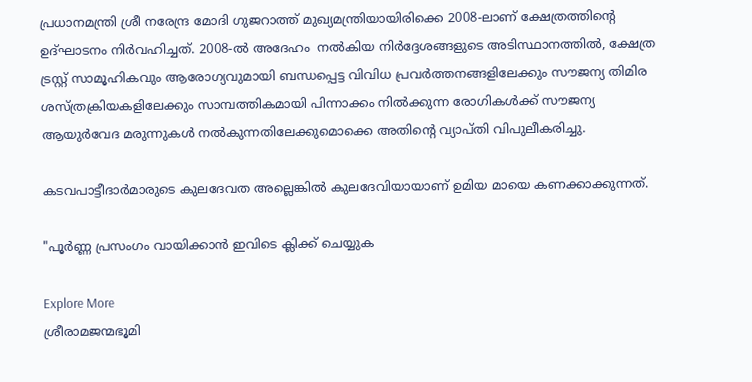പ്രധാനമന്ത്രി ശ്രീ നരേന്ദ്ര മോദി ഗുജറാത്ത് മുഖ്യമന്ത്രിയായിരിക്കെ 2008-ലാണ് ക്ഷേത്രത്തിന്റെ ഉദ്ഘാടനം നിര്‍വഹിച്ചത്. 2008-ല്‍ അദേഹം  നല്‍കിയ നിര്‍ദ്ദേശങ്ങളുടെ അടിസ്ഥാനത്തില്‍, ക്ഷേത്ര ട്രസ്റ്റ് സാമൂഹികവും ആരോഗ്യവുമായി ബന്ധപ്പെട്ട വിവിധ പ്രവര്‍ത്തനങ്ങളിലേക്കും സൗജന്യ തിമിര ശസ്ത്രക്രിയകളിലേക്കും സാമ്പത്തികമായി പിന്നാക്കം നില്‍ക്കുന്ന രോഗികള്‍ക്ക് സൗജന്യ ആയുര്‍വേദ മരുന്നുകള്‍ നല്‍കുന്നതിലേക്കുമൊക്കെ അതിന്റെ വ്യാപ്തി വിപുലീകരിച്ചു.

കടവപാട്ടീദാര്‍മാരുടെ കുലദേവത അല്ലെങ്കില്‍ കുലദേവിയായാണ് ഉമിയ മായെ കണക്കാക്കുന്നത്.

"പൂർണ്ണ പ്രസംഗം വായിക്കാൻ ഇവിടെ ക്ലിക്ക് ചെയ്യുക

Explore More
ശ്രീരാമജന്മഭൂമി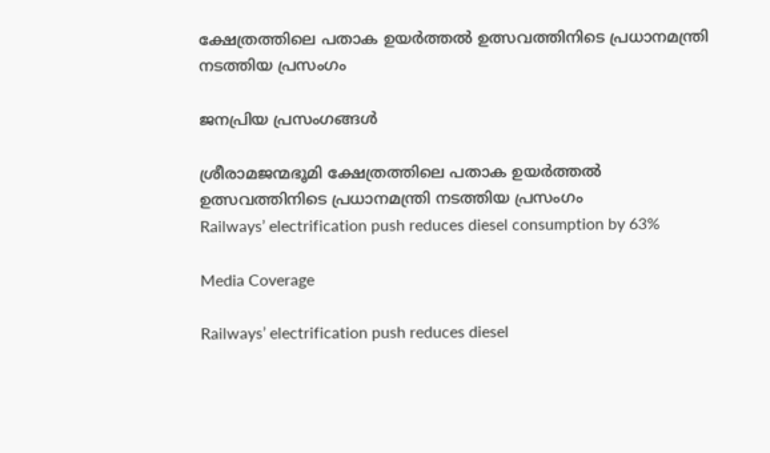ക്ഷേത്രത്തിലെ പതാക ഉയർത്തൽ ഉത്സവത്തിനിടെ പ്രധാനമന്ത്രി നടത്തിയ പ്രസംഗം

ജനപ്രിയ പ്രസംഗങ്ങൾ

ശ്രീരാമജന്മഭൂമി ക്ഷേത്രത്തിലെ പതാക ഉയർത്തൽ ഉത്സവത്തിനിടെ പ്രധാനമന്ത്രി നടത്തിയ പ്രസംഗം
Railways’ electrification push reduces diesel consumption by 63%

Media Coverage

Railways’ electrification push reduces diesel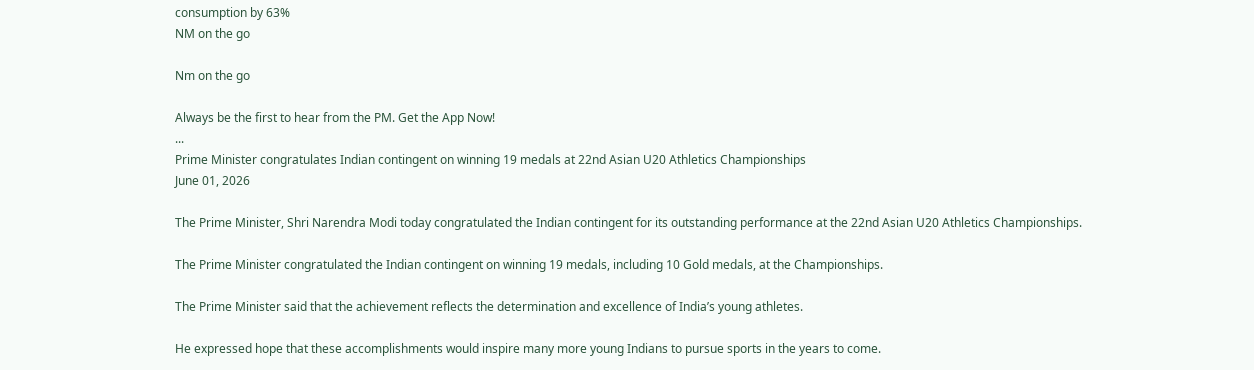consumption by 63%
NM on the go

Nm on the go

Always be the first to hear from the PM. Get the App Now!
...
Prime Minister congratulates Indian contingent on winning 19 medals at 22nd Asian U20 Athletics Championships
June 01, 2026

The Prime Minister, Shri Narendra Modi today congratulated the Indian contingent for its outstanding performance at the 22nd Asian U20 Athletics Championships.

The Prime Minister congratulated the Indian contingent on winning 19 medals, including 10 Gold medals, at the Championships.

The Prime Minister said that the achievement reflects the determination and excellence of India’s young athletes.

He expressed hope that these accomplishments would inspire many more young Indians to pursue sports in the years to come.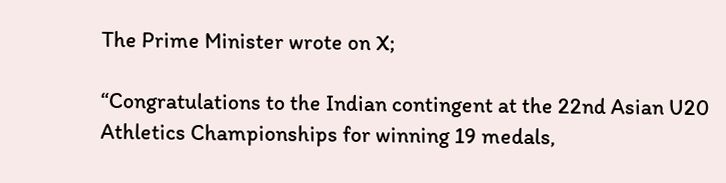The Prime Minister wrote on X;

“Congratulations to the Indian contingent at the 22nd Asian U20 Athletics Championships for winning 19 medals,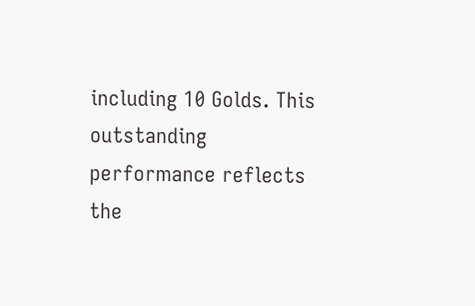including 10 Golds. This outstanding performance reflects the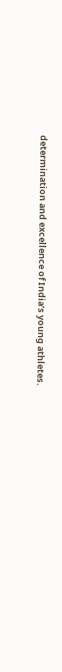determination and excellence of India’s young athletes.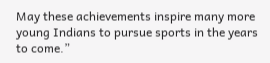May these achievements inspire many more young Indians to pursue sports in the years to come.”